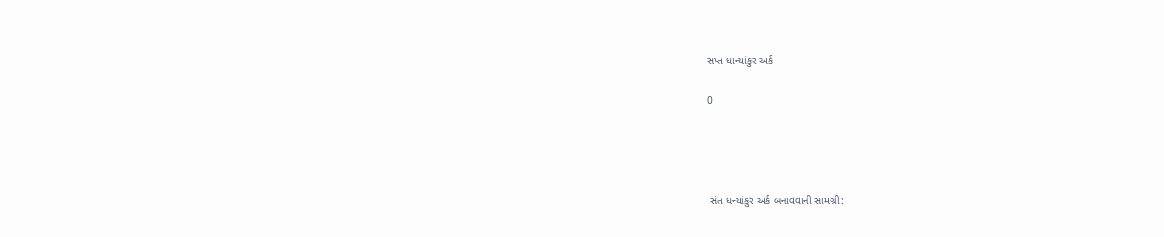સપ્ત ધાન્યાંકુર અર્ક

0




 સંત ધન્યાંકુર અર્ક બનાવવાની સામગ્રી: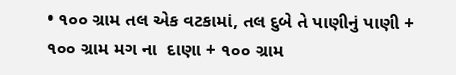• ૧૦૦ ગ્રામ તલ એક વટકામાં, તલ દુબે તે પાણીનું પાણી + ૧૦૦ ગ્રામ મગ ના  દાણા + ૧૦૦ ગ્રામ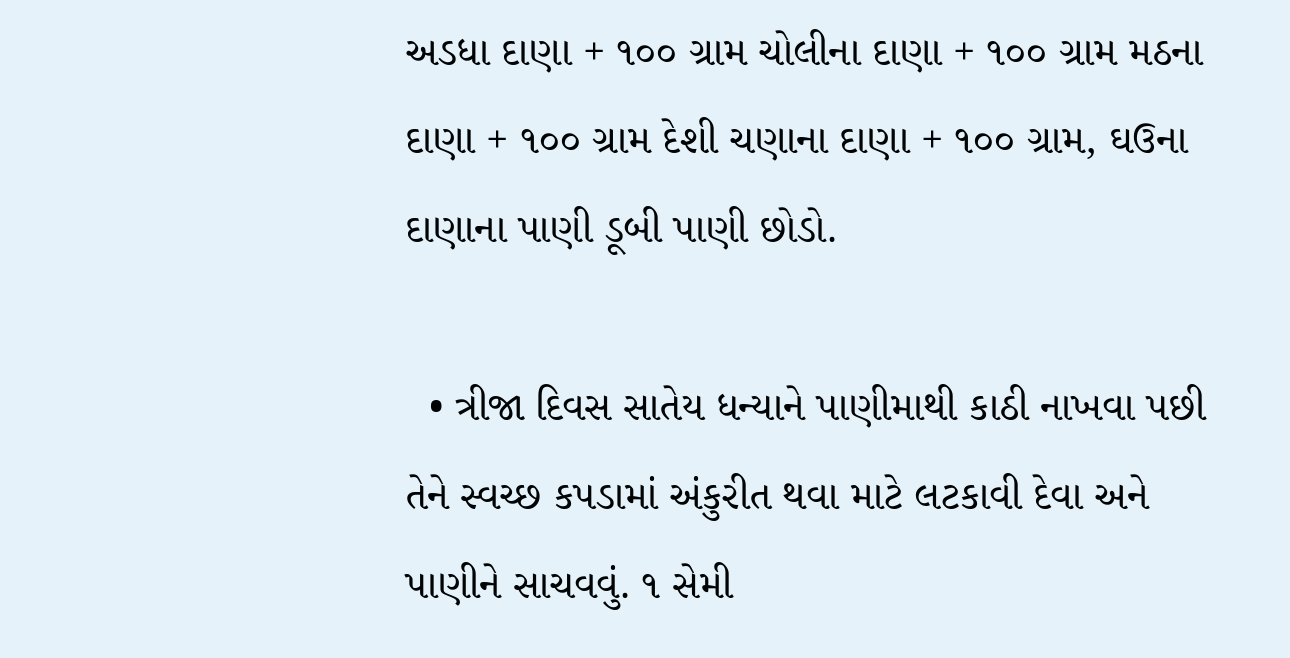અડધા દાણા + ૧૦૦ ગ્રામ ચોલીના દાણા + ૧૦૦ ગ્રામ મઠના દાણા + ૧૦૦ ગ્રામ દેશી ચણાના દાણા + ૧૦૦ ગ્રામ, ઘઉના દાણાના પાણી ડૂબી પાણી છોડો.

  • ત્રીજા દિવસ સાતેય ધન્યાને પાણીમાથી કાઠી નાખવા પછી તેને સ્વચ્છ કપડામાં અંકુરીત થવા માટે લટકાવી દેવા અને પાણીને સાચવવું. ૧ સેમી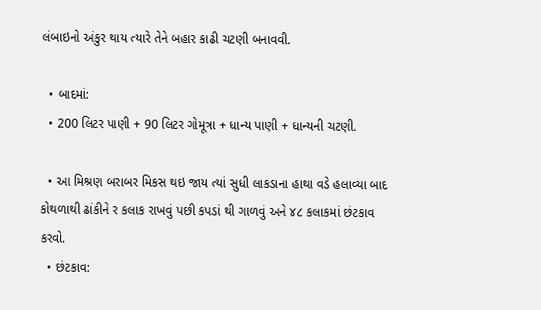લંબાઇનો અંકુર થાય ત્યારે તેને બહાર કાઢી ચટણી બનાવવી.

  • બાદમાં:
  • 200 લિટર પાણી + 90 લિટર ગોમૂત્રા + ધાન્ય પાણી + ધાન્યની ચટણી.

  • આ મિશ્રણ બરાબર મિકસ થઇ જાય ત્યાં સુધી લાકડાના હાથા વડે હલાવ્યા બાદ કોથળાથી ઢાંકીને ર કલાક રાખવું પછી કપડાં થી ગાળવું અને ૪૮ કલાકમાં છંટકાવ કરવો.
  • છંટકાવ: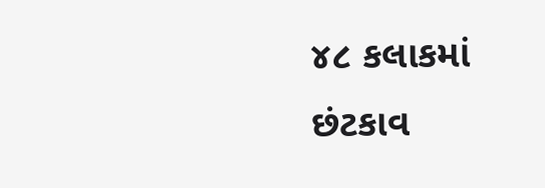૪૮ કલાકમાં છંટકાવ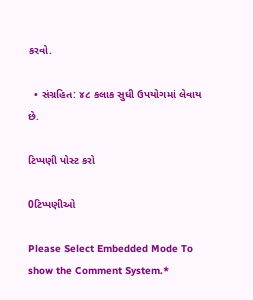કરવો.

  • સંગ્રહિત: ૪૮ કલાક સુધી ઉપયોગમાં લેવાય છે.

ટિપ્પણી પોસ્ટ કરો

0ટિપ્પણીઓ

Please Select Embedded Mode To show the Comment System.*